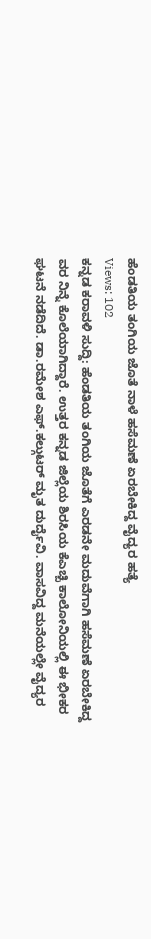ಹೆಂಡತಿಯ ತಂಗಿಯ ಜೊತೆ ನಾಳೆ ಹಸೆಮಣೆ ಏರಬೇಕಿದ್ದ ವೈದ್ಯರ ಹತ್ಯೆ
Views: 102
ಕನ್ನಡ ಕರಾವಳಿ ಸುದ್ದಿ: ಹೆಂಡತಿಯ ತಂಗಿಯ ಜೊತೆಗೆ ಎರಡನೇ ಮದುವೆಗಾಗಿ ಹಸೆಮಣೆ ಏರಬೇಕಿದ್ದ ವರ ನಿನ್ನೆ ಕೊಲೆಯಾಗಿದ್ದಾರೆ. ಉತ್ತರ ಕನ್ನಡ ಜಿಲ್ಲೆಯ ಶಿರಸಿಯ ಕೆಎಚ್ಬಿ ಕಾಲೋನಿಯಲ್ಲಿ ಈ ಭೀಕರ ಘಟನೆ ನಡೆದಿದೆ. ಡಾ.ರಮೇಶ ಎಫ್.ಕಲ್ಗುಟರ್ ಮೃತ ದುರ್ದೈವಿ. ವಾಸವಿದ್ದ ಮನೆಯಲ್ಲೇ ವೈದ್ಯರ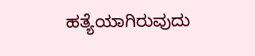ಹತ್ಯೆಯಾಗಿರುವುದು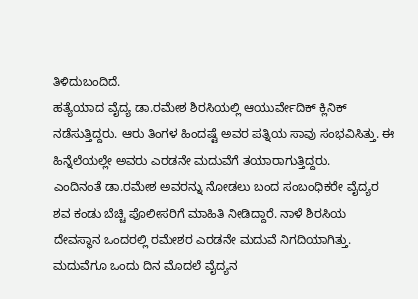ತಿಳಿದುಬಂದಿದೆ.
ಹತ್ಯೆಯಾದ ವೈದ್ಯ ಡಾ.ರಮೇಶ ಶಿರಸಿಯಲ್ಲಿ ಆಯುರ್ವೇದಿಕ್ ಕ್ಲಿನಿಕ್ ನಡೆಸುತ್ತಿದ್ದರು. ಆರು ತಿಂಗಳ ಹಿಂದಷ್ಟೆ ಅವರ ಪತ್ನಿಯ ಸಾವು ಸಂಭವಿಸಿತ್ತು. ಈ ಹಿನ್ನೆಲೆಯಲ್ಲೇ ಅವರು ಎರಡನೇ ಮದುವೆಗೆ ತಯಾರಾಗುತ್ತಿದ್ದರು.
ಎಂದಿನಂತೆ ಡಾ.ರಮೇಶ ಅವರನ್ನು ನೋಡಲು ಬಂದ ಸಂಬಂಧಿಕರೇ ವೈದ್ಯರ ಶವ ಕಂಡು ಬೆಚ್ಚಿ ಪೊಲೀಸರಿಗೆ ಮಾಹಿತಿ ನೀಡಿದ್ದಾರೆ. ನಾಳೆ ಶಿರಸಿಯ ದೇವಸ್ಥಾನ ಒಂದರಲ್ಲಿ ರಮೇಶರ ಎರಡನೇ ಮದುವೆ ನಿಗದಿಯಾಗಿತ್ತು. ಮದುವೆಗೂ ಒಂದು ದಿನ ಮೊದಲೆ ವೈದ್ಯನ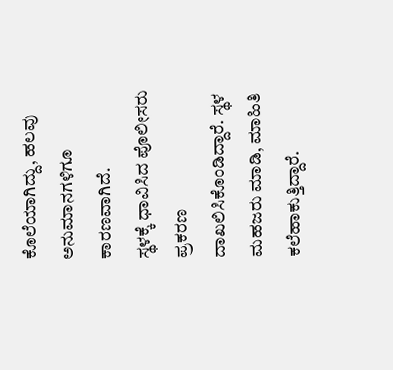ಕೊಲೆಯಾಗಿದ್ದು, ಹಲವು ಅನುಮಾನಗಳಿಗೂ ಕಾರಣವಾಗಿದೆ.
ಸ್ಥಳಕ್ಕೆ ಧಾವಿಸಿದ ಪೊಲೀಸರು ಪ್ರಕರಣ ದಾಖಲಿಸಿಕೊಂಡಿದ್ದಾರೆ. ಸ್ಥಳ ಮಹಜರು ಮಾಡಿ, ಮಾಹಿತಿ ಕಲೆಹಾಕುತ್ತಿದ್ದಾರೆ.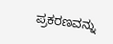ಪ್ರಕರಣವನ್ನು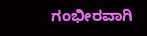ಗಂಭೀರವಾಗಿ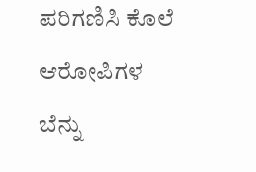ಪರಿಗಣಿಸಿ ಕೊಲೆ ಆರೋಪಿಗಳ ಬೆನ್ನು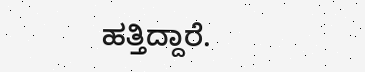ಹತ್ತಿದ್ದಾರೆ.